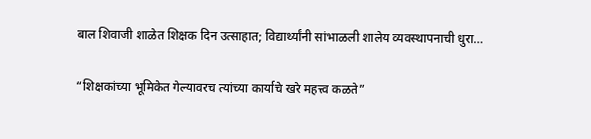बाल शिवाजी शाळेत शिक्षक दिन उत्साहात; विद्यार्थ्यांनी सांभाळली शालेय व्यवस्थापनाची धुरा…

“शिक्षकांच्या भूमिकेत गेल्यावरच त्यांच्या कार्याचे खरे महत्त्व कळते”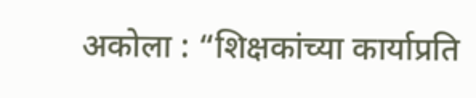अकोला : “शिक्षकांच्या कार्याप्रति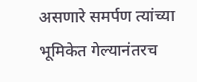असणारे समर्पण त्यांच्या भूमिकेत गेल्यानंतरच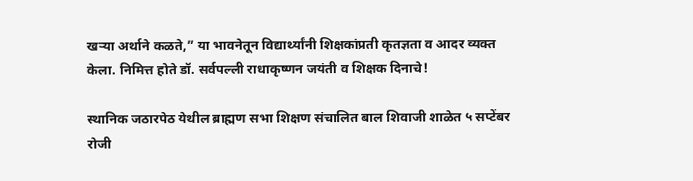खऱ्या अर्थाने कळते,” या भावनेतून विद्यार्थ्यांनी शिक्षकांप्रती कृतज्ञता व आदर व्यक्त केला. निमित्त होते डॉ. सर्वपल्ली राधाकृष्णन जयंती व शिक्षक दिनाचे!

स्थानिक जठारपेठ येथील ब्राह्मण सभा शिक्षण संचालित बाल शिवाजी शाळेत ५ सप्टेंबर रोजी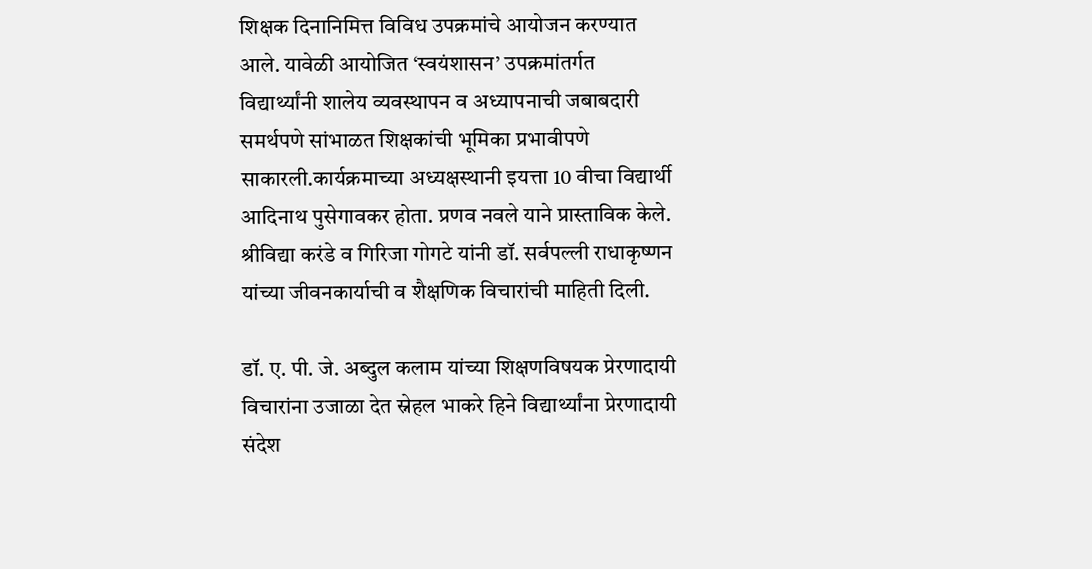शिक्षक दिनानिमित्त विविध उपक्रमांचे आयोजन करण्यात आले. यावेळी आयोजित ‘स्वयंशासन’ उपक्रमांतर्गत विद्यार्थ्यांनी शालेय व्यवस्थापन व अध्यापनाची जबाबदारी समर्थपणे सांभाळत शिक्षकांची भूमिका प्रभावीपणे साकारली.कार्यक्रमाच्या अध्यक्षस्थानी इयत्ता 10 वीचा विद्यार्थी आदिनाथ पुसेगावकर होता. प्रणव नवले याने प्रास्ताविक केले. श्रीविद्या करंडे व गिरिजा गोगटे यांनी डॉ. सर्वपल्ली राधाकृष्णन यांच्या जीवनकार्याची व शैक्षणिक विचारांची माहिती दिली.

डॉ. ए. पी. जे. अब्दुल कलाम यांच्या शिक्षणविषयक प्रेरणादायी विचारांना उजाळा देत स्नेहल भाकरे हिने विद्यार्थ्यांना प्रेरणादायी संदेश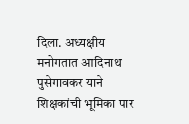दिला. अध्यक्षीय मनोगतात आदिनाथ पुसेगावकर याने शिक्षकांची भूमिका पार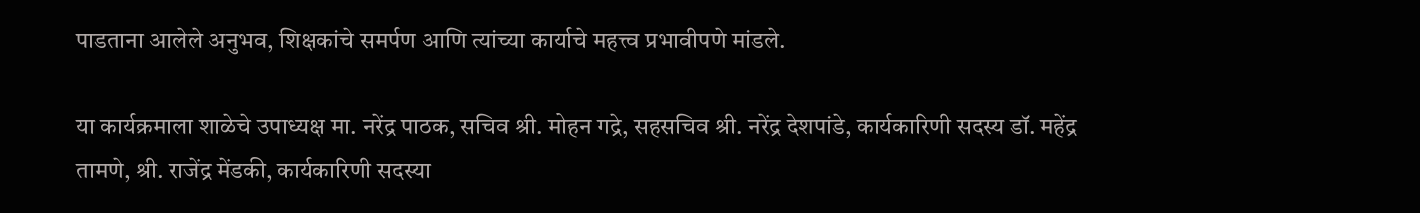पाडताना आलेले अनुभव, शिक्षकांचे समर्पण आणि त्यांच्या कार्याचे महत्त्व प्रभावीपणे मांडले.

या कार्यक्रमाला शाळेचे उपाध्यक्ष मा. नरेंद्र पाठक, सचिव श्री. मोहन गद्रे, सहसचिव श्री. नरेंद्र देशपांडे, कार्यकारिणी सदस्य डॉ. महेंद्र तामणे, श्री. राजेंद्र मेंडकी, कार्यकारिणी सदस्या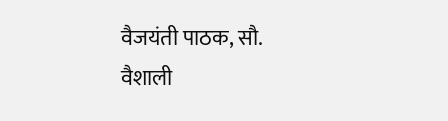वैजयंती पाठक, सौ. वैशाली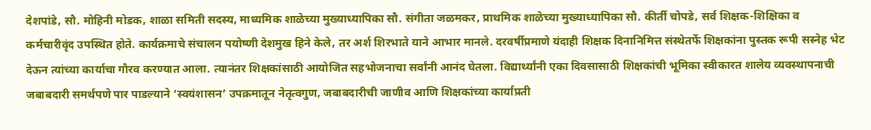देशपांडे, सौ. मोहिनी मोडक, शाळा समिती सदस्य, माध्यमिक शाळेच्या मुख्याध्यापिका सौ. संगीता जळमकर, प्राथमिक शाळेच्या मुख्याध्यापिका सौ. कीर्ती चोपडे, सर्व शिक्षक-शिक्षिका व कर्मचारीवृंद उपस्थित होते. कार्यक्रमाचे संचालन पयोष्णी देशमुख हिने केले, तर अर्श शिरभाते याने आभार मानले. दरवर्षीप्रमाणे यंदाही शिक्षक दिनानिमित्त संस्थेतर्फे शिक्षकांना पुस्तक रूपी सस्नेह भेट देऊन त्यांच्या कार्याचा गौरव करण्यात आला. त्यानंतर शिक्षकांसाठी आयोजित सहभोजनाचा सर्वांनी आनंद घेतला. विद्यार्थ्यांनी एका दिवसासाठी शिक्षकांची भूमिका स्वीकारत शालेय व्यवस्थापनाची जबाबदारी समर्थपणे पार पाडल्याने ‘स्वयंशासन’ उपक्रमातून नेतृत्वगुण, जबाबदारीची जाणीव आणि शिक्षकांच्या कार्याप्रती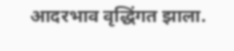आदरभाव वृद्धिंगत झाला.